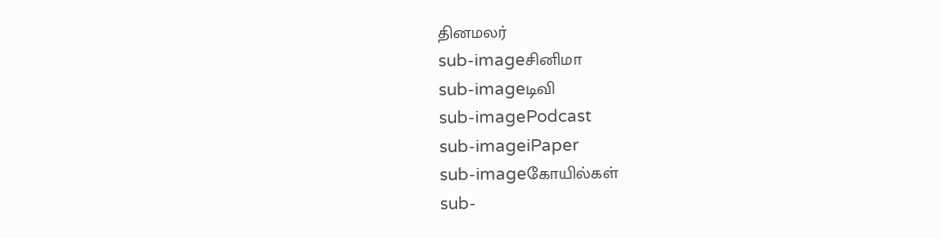தினமலர்
sub-imageசினிமா
sub-imageடிவி
sub-imagePodcast
sub-imageiPaper
sub-imageகோயில்கள்
sub-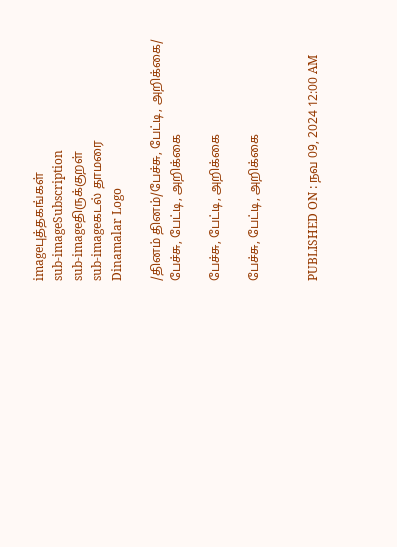imageபுத்தகங்கள்
sub-imageSubscription
sub-imageதிருக்குறள்
sub-imageகடல் தாமரை
Dinamalar Logo

/தினம் தினம்/பேச்சு, பேட்டி, அறிக்கை/ பேச்சு, பேட்டி, அறிக்கை

பேச்சு, பேட்டி, அறிக்கை

பேச்சு, பேட்டி, அறிக்கை


PUBLISHED ON : நவ 09, 2024 12:00 AM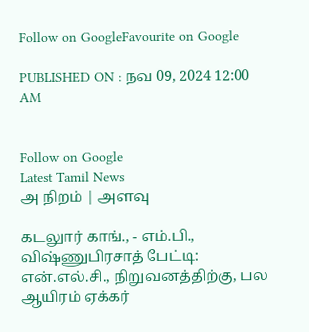Follow on GoogleFavourite on Google

PUBLISHED ON : நவ 09, 2024 12:00 AM


Follow on Google
Latest Tamil News
அ நிறம் | அளவு

கடலுார் காங்., - எம்.பி., விஷ்ணுபிரசாத் பேட்டி: என்.எல்.சி., நிறுவனத்திற்கு, பல ஆயிரம் ஏக்கர்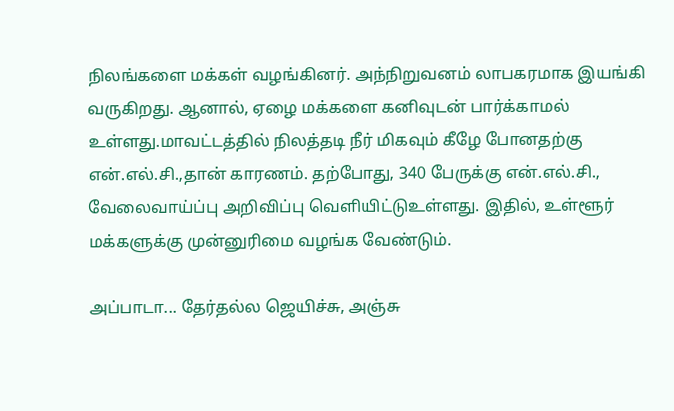நிலங்களை மக்கள் வழங்கினர். அந்நிறுவனம் லாபகரமாக இயங்கி வருகிறது. ஆனால், ஏழை மக்களை கனிவுடன் பார்க்காமல் உள்ளது.மாவட்டத்தில் நிலத்தடி நீர் மிகவும் கீழே போனதற்கு என்.எல்.சி.,தான் காரணம். தற்போது, 340 பேருக்கு என்.எல்.சி., வேலைவாய்ப்பு அறிவிப்பு வெளியிட்டுஉள்ளது. இதில், உள்ளூர் மக்களுக்கு முன்னுரிமை வழங்க வேண்டும்.

அப்பாடா... தேர்தல்ல ஜெயிச்சு, அஞ்சு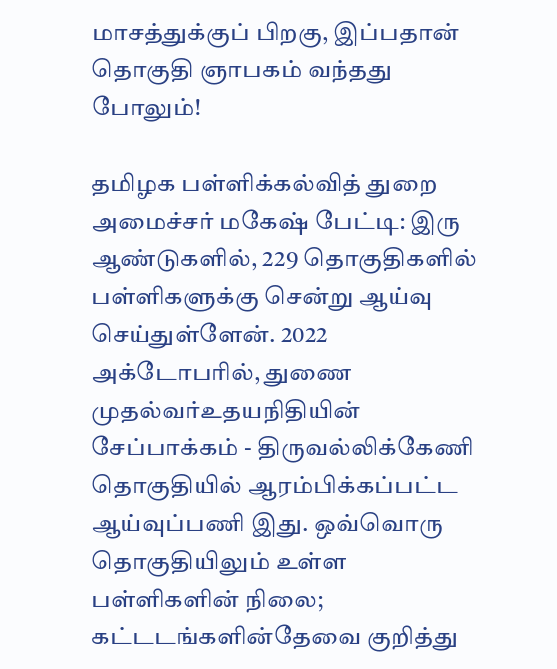மாசத்துக்குப் பிறகு, இப்பதான் தொகுதி ஞாபகம் வந்தது போலும்!

தமிழக பள்ளிக்கல்வித் துறை அமைச்சர் மகேஷ் பேட்டி: இரு ஆண்டுகளில், 229 தொகுதிகளில் பள்ளிகளுக்கு சென்று ஆய்வு செய்துள்ளேன். 2022 அக்டோபரில், துணை முதல்வர்உதயநிதியின் சேப்பாக்கம் - திருவல்லிக்கேணி தொகுதியில் ஆரம்பிக்கப்பட்ட ஆய்வுப்பணி இது. ஒவ்வொரு தொகுதியிலும் உள்ள பள்ளிகளின் நிலை; கட்டடங்களின்தேவை குறித்து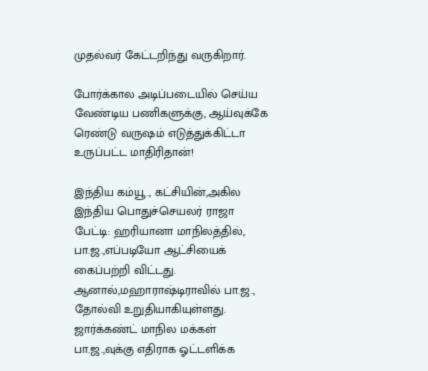முதல்வர் கேட்டறிந்து வருகிறார்.

போர்க்கால அடிப்படையில் செய்ய வேண்டிய பணிகளுக்கு, ஆய்வுக்கே ரெண்டு வருஷம் எடுத்துக்கிட்டா உருப்பட்ட மாதிரிதான்!

இந்திய கம்யூ., கட்சியின்,அகில இந்திய பொதுச்செயலர் ராஜா பேட்டி: ஹரியானா மாநிலத்தில், பா.ஜ.,எப்படியோ ஆட்சியைக் கைப்பற்றி விட்டது. ஆனால்,மஹாராஷ்டிராவில் பா.ஜ., தோல்வி உறுதியாகியுள்ளது. ஜார்க்கண்ட் மாநில மக்கள் பா.ஜ.,வுக்கு எதிராக ஓட்டளிக்க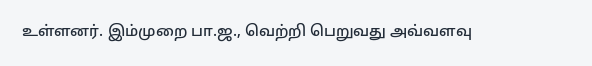உள்ளனர். இம்முறை பா.ஜ., வெற்றி பெறுவது அவ்வளவு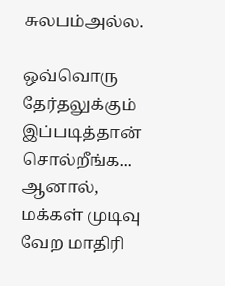சுலபம்அல்ல.

ஒவ்வொரு தேர்தலுக்கும் இப்படித்தான் சொல்றீங்க... ஆனால், மக்கள் முடிவு வேற மாதிரி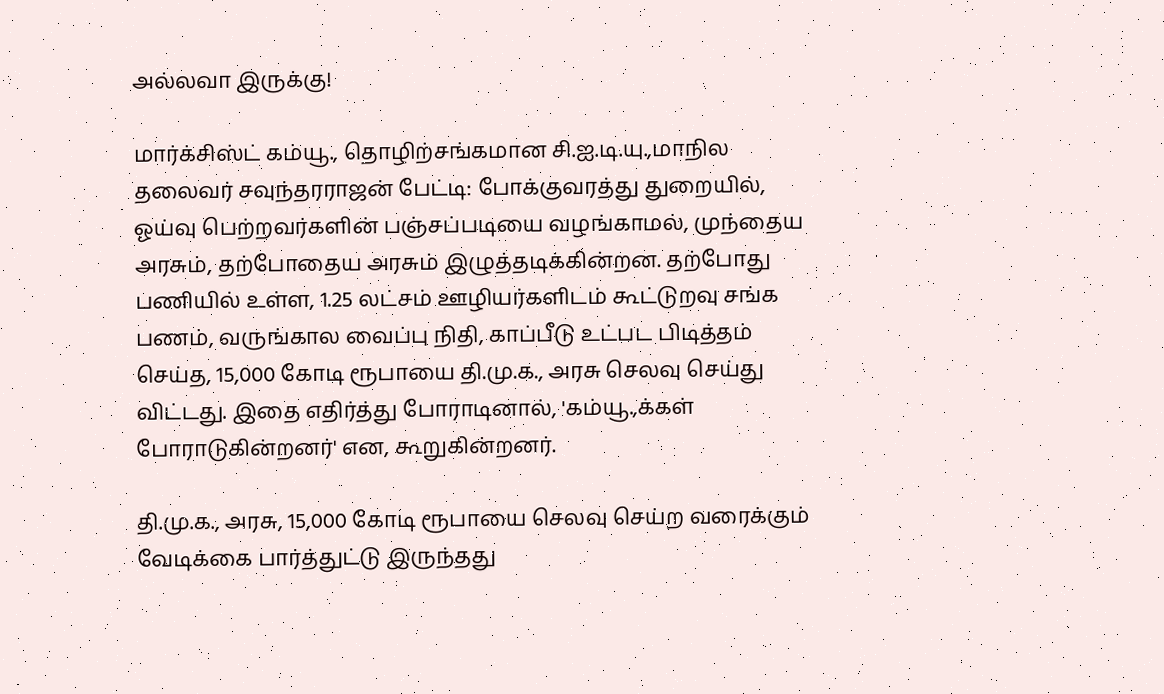அல்லவா இருக்கு!

மார்க்சிஸ்ட் கம்யூ., தொழிற்சங்கமான சி.ஐ.டி.யு.,மாநில தலைவர் சவுந்தரராஜன் பேட்டி: போக்குவரத்து துறையில், ஓய்வு பெற்றவர்களின் பஞ்சப்படியை வழங்காமல், முந்தைய அரசும், தற்போதைய அரசும் இழுத்தடிக்கின்றன. தற்போது பணியில் உள்ள, 1.25 லட்சம் ஊழியர்களிடம் கூட்டுறவு சங்க பணம், வருங்கால வைப்பு நிதி, காப்பீடு உட்பட பிடித்தம் செய்த, 15,000 கோடி ரூபாயை தி.மு.க., அரசு செலவு செய்து விட்டது. இதை எதிர்த்து போராடினால், 'கம்யூ.,க்கள் போராடுகின்றனர்' என, கூறுகின்றனர்.

தி.மு.க., அரசு, 15,000 கோடி ரூபாயை செலவு செய்ற வரைக்கும் வேடிக்கை பார்த்துட்டு இருந்தது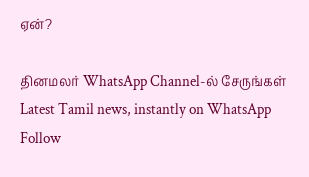ஏன்?

தினமலர் WhatsApp Channel-ல் சேருங்கள்
Latest Tamil news, instantly on WhatsApp
Follow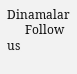Dinamalar
      Follow us